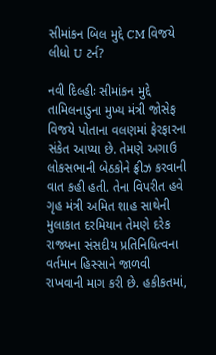સીમાંકન બિલ મુદ્દે CM વિજયે લીધો U ટર્ન?

નવી દિલ્હીઃ સીમાંકન મુદ્દે તામિલનાડુના મુખ્ય મંત્રી જોસેફ વિજયે પોતાના વલણમાં ફેરફારના સંકેત આપ્યા છે. તેમણે અગાઉ લોકસભાની બેઠકોને ફ્રીઝ કરવાની વાત કહી હતી. તેના વિપરીત હવે ગૃહ મંત્રી અમિત શાહ સાથેની મુલાકાત દરમિયાન તેમણે દરેક રાજ્યના સંસદીય પ્રતિનિધિત્વના વર્તમાન હિસ્સાને જાળવી રાખવાની માગ કરી છે. હકીકતમાં,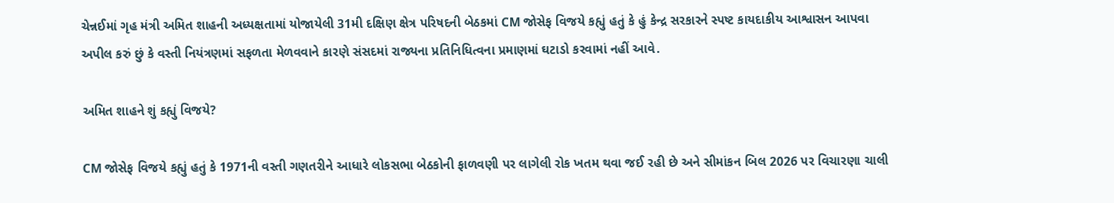ચેન્નઈમાં ગૃહ મંત્રી અમિત શાહની અધ્યક્ષતામાં યોજાયેલી 31મી દક્ષિણ ક્ષેત્ર પરિષદની બેઠકમાં CM જોસેફ વિજયે કહ્યું હતું કે હું કેન્દ્ર સરકારને સ્પષ્ટ કાયદાકીય આશ્વાસન આપવા અપીલ કરું છું કે વસ્તી નિયંત્રણમાં સફળતા મેળવવાને કારણે સંસદમાં રાજ્યના પ્રતિનિધિત્વના પ્રમાણમાં ઘટાડો કરવામાં નહીં આવે.

અમિત શાહને શું કહ્યું વિજયે?

CM જોસેફ વિજયે કહ્યું હતું કે 1971ની વસ્તી ગણતરીને આધારે લોકસભા બેઠકોની ફાળવણી પર લાગેલી રોક ખતમ થવા જઈ રહી છે અને સીમાંકન બિલ 2026 પર વિચારણા ચાલી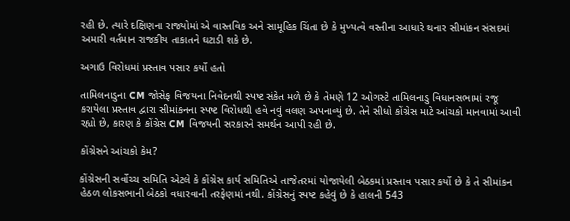રહી છે. ત્યારે દક્ષિણના રાજ્યોમાં એ વાસ્તવિક અને સામૂહિક ચિંતા છે કે મુખ્યત્વે વસ્તીના આધારે થનાર સીમાંકન સંસદમાં અમારી વર્તમાન રાજકીય તાકાતને ઘટાડી શકે છે.

અગાઉ વિરોધમાં પ્રસ્તાવ પસાર કર્યો હતો

તામિલનાડુના CM જોસેફ વિજયના નિવેદનથી સ્પષ્ટ સંકેત મળે છે કે તેમણે 12 ઓગસ્ટે તામિલનાડુ વિધાનસભામાં રજૂ કરાયેલા પ્રસ્તાવ દ્વારા સીમાંકનના સ્પષ્ટ વિરોધથી હવે નવું વલણ અપનાવ્યું છે. તેને સીધો કોંગ્રેસ માટે આંચકો માનવામાં આવી રહ્યો છે, કારણ કે કોંગ્રેસ CM વિજયની સરકારને સમર્થન આપી રહી છે.

કોંગ્રેસને આંચકો કેમ?

કોંગ્રેસની સર્વોચ્ચ સમિતિ એટલે કે કોંગ્રેસ કાર્ય સમિતિએ તાજેતરમાં યોજાયેલી બેઠકમાં પ્રસ્તાવ પસાર કર્યો છે કે તે સીમાંકન હેઠળ લોકસભાની બેઠકો વધારવાની તરફેણમાં નથી. કોંગ્રેસનું સ્પષ્ટ કહેવું છે કે હાલની 543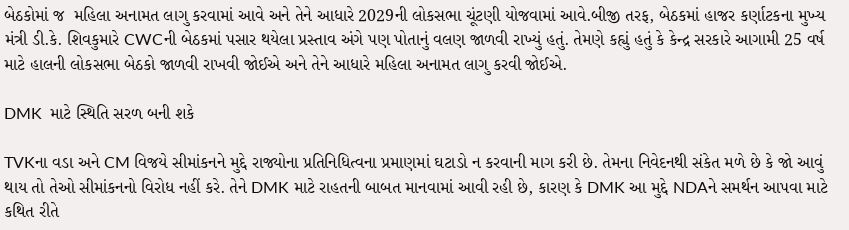બેઠકોમાં જ  મહિલા અનામત લાગુ કરવામાં આવે અને તેને આધારે 2029ની લોકસભા ચૂંટણી યોજવામાં આવે.બીજી તરફ, બેઠકમાં હાજર કર્ણાટકના મુખ્ય મંત્રી ડી.કે. શિવકુમારે CWCની બેઠકમાં પસાર થયેલા પ્રસ્તાવ અંગે પણ પોતાનું વલણ જાળવી રાખ્યું હતું. તેમણે કહ્યું હતું કે કેન્દ્ર સરકારે આગામી 25 વર્ષ માટે હાલની લોકસભા બેઠકો જાળવી રાખવી જોઈએ અને તેને આધારે મહિલા અનામત લાગુ કરવી જોઈએ.

DMK  માટે સ્થિતિ સરળ બની શકે

TVKના વડા અને CM વિજયે સીમાંકનને મુદ્દે રાજ્યોના પ્રતિનિધિત્વના પ્રમાણમાં ઘટાડો ન કરવાની માગ કરી છે. તેમના નિવેદનથી સંકેત મળે છે કે જો આવું થાય તો તેઓ સીમાંકનનો વિરોધ નહીં કરે. તેને DMK માટે રાહતની બાબત માનવામાં આવી રહી છે, કારણ કે DMK આ મુદ્દે NDAને સમર્થન આપવા માટે કથિત રીતે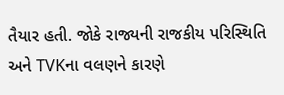તૈયાર હતી. જોકે રાજ્યની રાજકીય પરિસ્થિતિ અને TVKના વલણને કારણે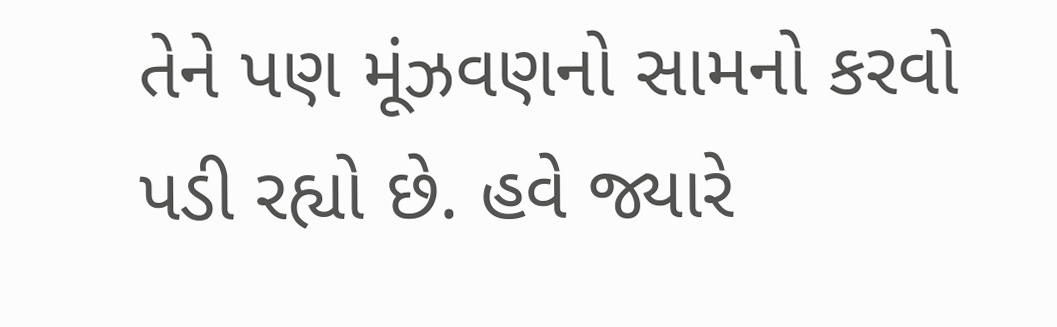તેને પણ મૂંઝવણનો સામનો કરવો પડી રહ્યો છે. હવે જ્યારે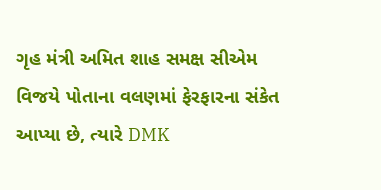ગૃહ મંત્રી અમિત શાહ સમક્ષ સીએમ વિજયે પોતાના વલણમાં ફેરફારના સંકેત આપ્યા છે, ત્યારે DMK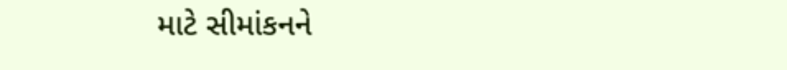માટે સીમાંકનને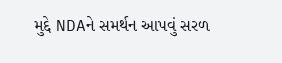મુદ્દે NDAને સમર્થન આપવું સરળ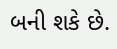બની શકે છે.